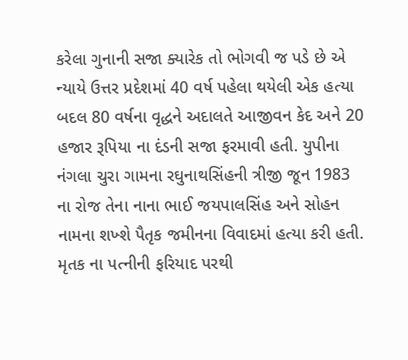કરેલા ગુનાની સજા ક્યારેક તો ભોગવી જ પડે છે એ ન્યાયે ઉત્તર પ્રદેશમાં 40 વર્ષ પહેલા થયેલી એક હત્યા બદલ 80 વર્ષના વૃદ્ધને અદાલતે આજીવન કેદ અને 20 હજાર રૂપિયા ના દંડની સજા ફરમાવી હતી. યુપીના નંગલા ચુરા ગામના રઘુનાથસિંહની ત્રીજી જૂન 1983 ના રોજ તેના નાના ભાઈ જયપાલસિંહ અને સોહન નામના શખ્શે પૈતૃક જમીનના વિવાદમાં હત્યા કરી હતી. મૃતક ના પત્નીની ફરિયાદ પરથી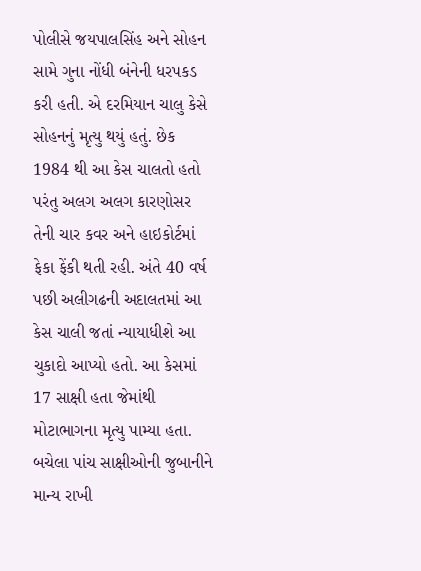પોલીસે જયપાલસિંહ અને સોહન સામે ગુના નોંધી બંનેની ધરપકડ કરી હતી. એ દરમિયાન ચાલુ કેસે સોહનનું મૃત્યુ થયું હતું. છેક 1984 થી આ કેસ ચાલતો હતો પરંતુ અલગ અલગ કારણોસર તેની ચાર કવર અને હાઇકોર્ટમાં ફેકા ફેંકી થતી રહી. અંતે 40 વર્ષ પછી અલીગઢની અદાલતમાં આ કેસ ચાલી જતાં ન્યાયાધીશે આ ચુકાદો આપ્યો હતો. આ કેસમાં 17 સાક્ષી હતા જેમાંથી મોટાભાગના મૃત્યુ પામ્યા હતા. બચેલા પાંચ સાક્ષીઓની જુબાનીને માન્ય રાખી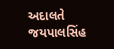અદાલતે જયપાલસિંહ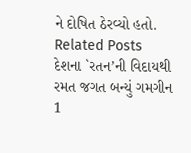ને દોષિત ઠેરવ્યો હતો.
Related Posts
દેશના `રતન’ની વિદાયથી રમત જગત બન્યું ગમગીન
1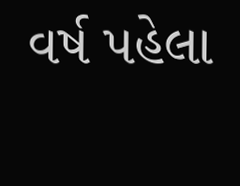વર્ષ પહેલા